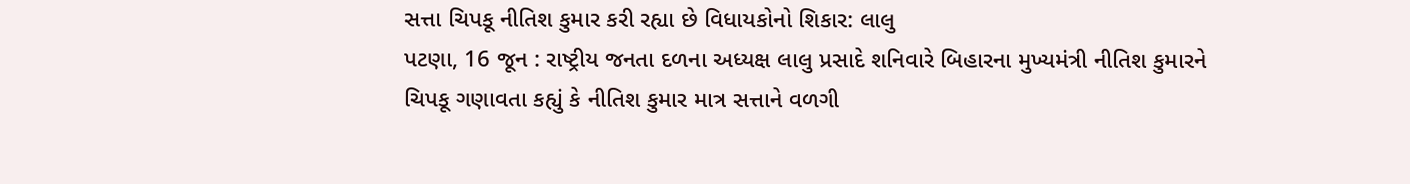સત્તા ચિપકૂ નીતિશ કુમાર કરી રહ્યા છે વિધાયકોનો શિકાર: લાલુ
પટણા, 16 જૂન : રાષ્ટ્રીય જનતા દળના અધ્યક્ષ લાલુ પ્રસાદે શનિવારે બિહારના મુખ્યમંત્રી નીતિશ કુમારને ચિપકૂ ગણાવતા કહ્યું કે નીતિશ કુમાર માત્ર સત્તાને વળગી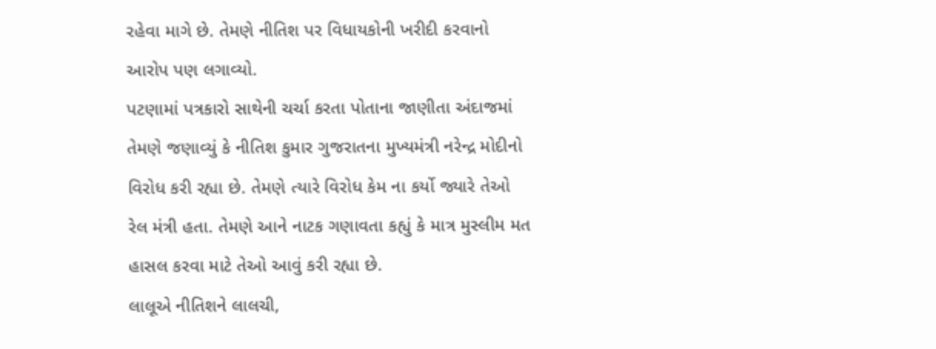રહેવા માગે છે. તેમણે નીતિશ પર વિધાયકોની ખરીદી કરવાનો આરોપ પણ લગાવ્યો.
પટણામાં પત્રકારો સાથેની ચર્ચા કરતા પોતાના જાણીતા અંદાજમાં તેમણે જણાવ્યું કે નીતિશ કુમાર ગુજરાતના મુખ્યમંત્રી નરેન્દ્ર મોદીનો વિરોધ કરી રહ્યા છે. તેમણે ત્યારે વિરોધ કેમ ના કર્યો જ્યારે તેઓ રેલ મંત્રી હતા. તેમણે આને નાટક ગણાવતા કહ્યું કે માત્ર મુસ્લીમ મત હાસલ કરવા માટે તેઓ આવું કરી રહ્યા છે.
લાલૂએ નીતિશને લાલચી,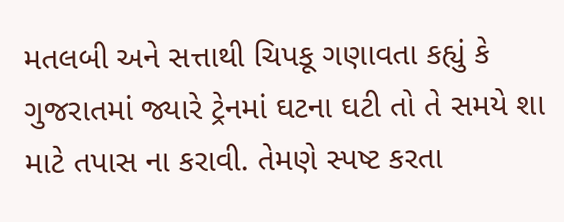મતલબી અને સત્તાથી ચિપકૂ ગણાવતા કહ્યું કે ગુજરાતમાં જ્યારે ટ્રેનમાં ઘટના ઘટી તો તે સમયે શા માટે તપાસ ના કરાવી. તેમણે સ્પષ્ટ કરતા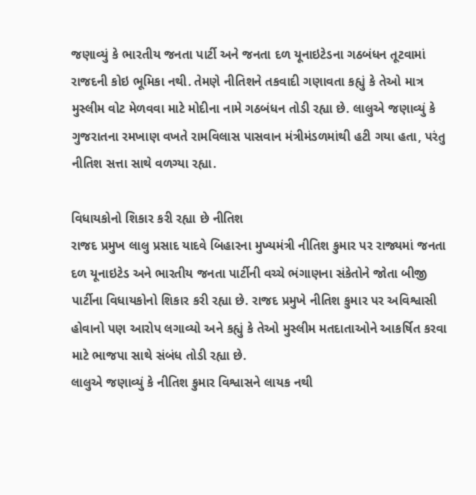જણાવ્યું કે ભારતીય જનતા પાર્ટી અને જનતા દળ યૂનાઇટેડના ગઠબંધન તૂટવામાં રાજદની કોઇ ભૂમિકા નથી. તેમણે નીતિશને તકવાદી ગણાવતા કહ્યું કે તેઓ માત્ર મુસ્લીમ વોટ મેળવવા માટે મોદીના નામે ગઠબંધન તોડી રહ્યા છે. લાલુએ જણાવ્યું કે ગુજરાતના રમખાણ વખતે રામવિલાસ પાસવાન મંત્રીમંડળમાંથી હટી ગયા હતા, પરંતુ નીતિશ સત્તા સાથે વળગ્યા રહ્યા.

વિધાયકોનો શિકાર કરી રહ્યા છે નીતિશ
રાજદ પ્રમુખ લાલુ પ્રસાદ યાદવે બિહારના મુખ્યમંત્રી નીતિશ કુમાર પર રાજ્યમાં જનતા દળ યૂનાઇટેડ અને ભારતીય જનતા પાર્ટીની વચ્ચે ભંગાણના સંકેતોને જોતા બીજી પાર્ટીના વિધાયકોનો શિકાર કરી રહ્યા છે. રાજદ પ્રમુખે નીતિશ કુમાર પર અવિશ્વાસી હોવાનો પણ આરોપ લગાવ્યો અને કહ્યું કે તેઓ મુસ્લીમ મતદાતાઓને આકર્ષિત કરવા માટે ભાજપા સાથે સંબંધ તોડી રહ્યા છે.
લાલુએ જણાવ્યું કે નીતિશ કુમાર વિશ્વાસને લાયક નથી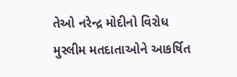તેઓ નરેન્દ્ર મોદીનો વિરોધ મુસ્લીમ મતદાતાઓને આકર્ષિત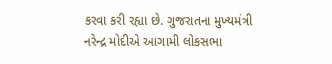કરવા કરી રહ્યા છે. ગુજરાતના મુખ્યમંત્રી નરેન્દ્ર મોદીએ આગામી લોકસભા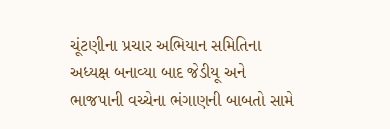ચૂંટણીના પ્રચાર અભિયાન સમિતિના અધ્યક્ષ બનાવ્યા બાદ જેડીયૂ અને ભાજપાની વચ્ચેના ભંગાણની બાબતો સામે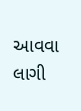આવવા લાગી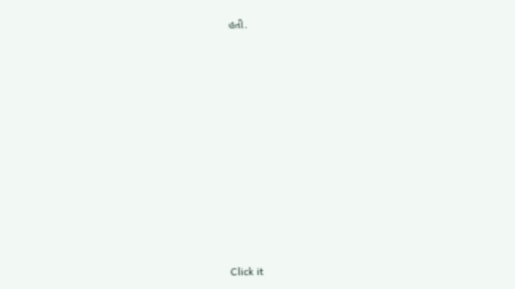હતી.












Click it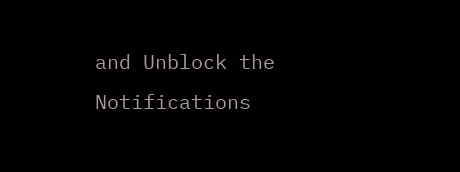and Unblock the Notifications